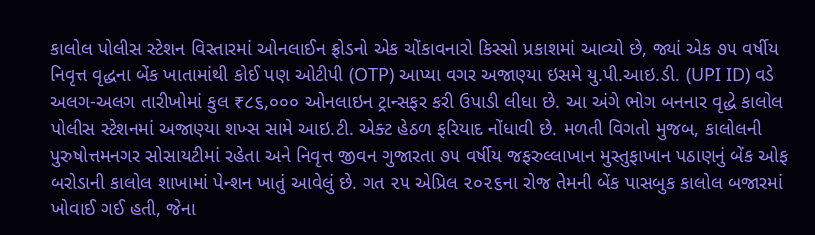કાલોલ પોલીસ સ્ટેશન વિસ્તારમાં ઓનલાઈન ફ્રોડનો એક ચોંકાવનારો કિસ્સો પ્રકાશમાં આવ્યો છે, જ્યાં એક ૭૫ વર્ષીય નિવૃત્ત વૃદ્ધના બેંક ખાતામાંથી કોઈ પણ ઓટીપી (OTP) આપ્યા વગર અજાણ્યા ઇસમે યુ.પી.આઇ.ડી. (UPI ID) વડે અલગ-અલગ તારીખોમાં કુલ ₹૮૬,૦૦૦ ઓનલાઇન ટ્રાન્સફર કરી ઉપાડી લીધા છે. આ અંગે ભોગ બનનાર વૃદ્ધે કાલોલ પોલીસ સ્ટેશનમાં અજાણ્યા શખ્સ સામે આઇ.ટી. એક્ટ હેઠળ ફરિયાદ નોંધાવી છે. મળતી વિગતો મુજબ, કાલોલની પુરુષોત્તમનગર સોસાયટીમાં રહેતા અને નિવૃત્ત જીવન ગુજારતા ૭૫ વર્ષીય જફરુલ્લાખાન મુસ્તુફાખાન પઠાણનું બેંક ઓફ બરોડાની કાલોલ શાખામાં પેન્શન ખાતું આવેલું છે. ગત ૨૫ એપ્રિલ ૨૦૨૬ના રોજ તેમની બેંક પાસબુક કાલોલ બજારમાં ખોવાઈ ગઈ હતી, જેના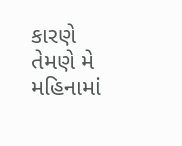કારણે તેમણે મે મહિનામાં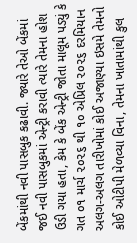બેંકમાંથી નવી પાસબુક કઢાવી. જ્યારે તેઓ બેંકમાં જઈ નવી પાસબુકમાં એન્ટ્રી કરાવી ત્યારે તેમના હોશ ઉડી ગયા હતા, કેમ કે બેંક એન્ટ્રી જોતા માલૂમ પડ્યું કે ગત ૦૧ માર્ચ ૨૦૨૬ થી ૧૦ એપ્રિલ ૨૦૨૬ દરમિયાન અલગ-અલગ તારીખોમાં કોઈ અજાણ્યા ઇસમે તેમનો કોઈ ઓટીપી મેળવ્યા વિના, તેમના ખાતામાંથી કુલ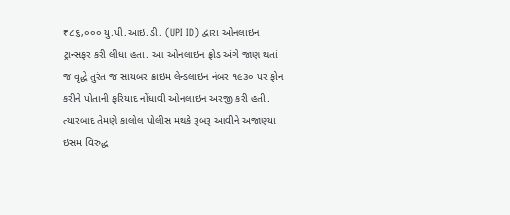₹૮૬,૦૦૦ યુ.પી.આઇ.ડી. (UPI ID) દ્વારા ઓનલાઇન ટ્રાન્સફર કરી લીધા હતા. આ ઓનલાઇન ફ્રોડ અંગે જાણ થતાં જ વૃદ્ધે તુરંત જ સાયબર ક્રાઇમ લેન્ડલાઇન નંબર ૧૯૩૦ પર ફોન કરીને પોતાની ફરિયાદ નોંધાવી ઓનલાઇન અરજી કરી હતી. ત્યારબાદ તેમણે કાલોલ પોલીસ મથકે રૂબરૂ આવીને અજાણ્યા ઇસમ વિરુદ્ધ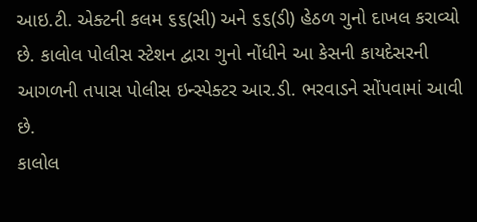આઇ.ટી. એક્ટની કલમ ૬૬(સી) અને ૬૬(ડી) હેઠળ ગુનો દાખલ કરાવ્યો છે. કાલોલ પોલીસ સ્ટેશન દ્વારા ગુનો નોંધીને આ કેસની કાયદેસરની આગળની તપાસ પોલીસ ઇન્સ્પેક્ટર આર.ડી. ભરવાડને સોંપવામાં આવી છે.
કાલોલ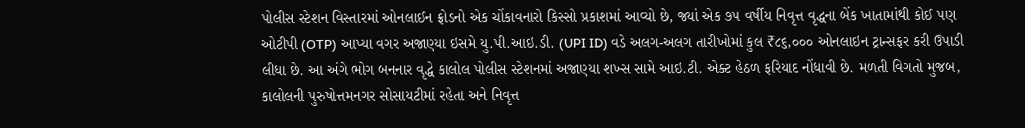પોલીસ સ્ટેશન વિસ્તારમાં ઓનલાઈન ફ્રોડનો એક ચોંકાવનારો કિસ્સો પ્રકાશમાં આવ્યો છે, જ્યાં એક ૭૫ વર્ષીય નિવૃત્ત વૃદ્ધના બેંક ખાતામાંથી કોઈ પણ ઓટીપી (OTP) આપ્યા વગર અજાણ્યા ઇસમે યુ.પી.આઇ.ડી. (UPI ID) વડે અલગ-અલગ તારીખોમાં કુલ ₹૮૬,૦૦૦ ઓનલાઇન ટ્રાન્સફર કરી ઉપાડી લીધા છે. આ અંગે ભોગ બનનાર વૃદ્ધે કાલોલ પોલીસ સ્ટેશનમાં અજાણ્યા શખ્સ સામે આઇ.ટી. એક્ટ હેઠળ ફરિયાદ નોંધાવી છે. મળતી વિગતો મુજબ, કાલોલની પુરુષોત્તમનગર સોસાયટીમાં રહેતા અને નિવૃત્ત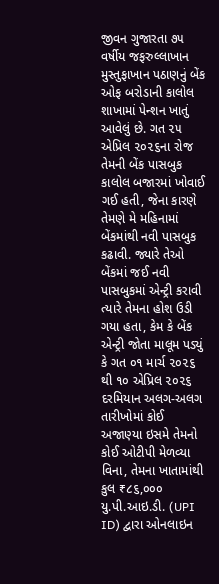જીવન ગુજારતા ૭૫ વર્ષીય જફરુલ્લાખાન મુસ્તુફાખાન પઠાણનું બેંક ઓફ બરોડાની કાલોલ શાખામાં પેન્શન ખાતું આવેલું છે. ગત ૨૫ એપ્રિલ ૨૦૨૬ના રોજ તેમની બેંક પાસબુક કાલોલ બજારમાં ખોવાઈ ગઈ હતી, જેના કારણે તેમણે મે મહિનામાં બેંકમાંથી નવી પાસબુક કઢાવી. જ્યારે તેઓ બેંકમાં જઈ નવી પાસબુકમાં એન્ટ્રી કરાવી ત્યારે તેમના હોશ ઉડી ગયા હતા, કેમ કે બેંક એન્ટ્રી જોતા માલૂમ પડ્યું કે ગત ૦૧ માર્ચ ૨૦૨૬ થી ૧૦ એપ્રિલ ૨૦૨૬ દરમિયાન અલગ-અલગ તારીખોમાં કોઈ અજાણ્યા ઇસમે તેમનો કોઈ ઓટીપી મેળવ્યા વિના, તેમના ખાતામાંથી કુલ ₹૮૬,૦૦૦ યુ.પી.આઇ.ડી. (UPI ID) દ્વારા ઓનલાઇન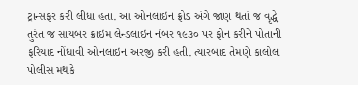ટ્રાન્સફર કરી લીધા હતા. આ ઓનલાઇન ફ્રોડ અંગે જાણ થતાં જ વૃદ્ધે તુરંત જ સાયબર ક્રાઇમ લેન્ડલાઇન નંબર ૧૯૩૦ પર ફોન કરીને પોતાની ફરિયાદ નોંધાવી ઓનલાઇન અરજી કરી હતી. ત્યારબાદ તેમણે કાલોલ પોલીસ મથકે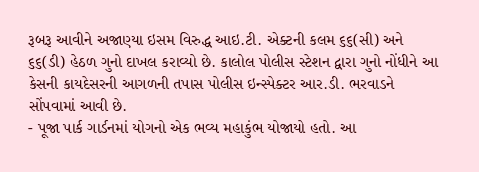રૂબરૂ આવીને અજાણ્યા ઇસમ વિરુદ્ધ આઇ.ટી. એક્ટની કલમ ૬૬(સી) અને ૬૬(ડી) હેઠળ ગુનો દાખલ કરાવ્યો છે. કાલોલ પોલીસ સ્ટેશન દ્વારા ગુનો નોંધીને આ કેસની કાયદેસરની આગળની તપાસ પોલીસ ઇન્સ્પેક્ટર આર.ડી. ભરવાડને સોંપવામાં આવી છે.
- પૂજા પાર્ક ગાર્ડનમાં યોગનો એક ભવ્ય મહાકુંભ યોજાયો હતો. આ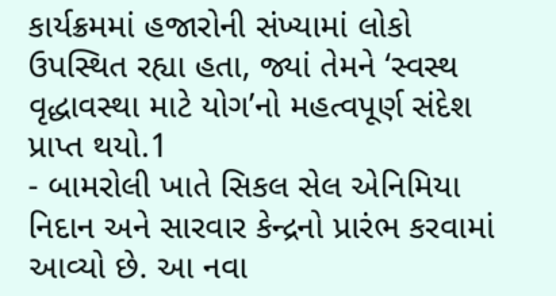કાર્યક્રમમાં હજારોની સંખ્યામાં લોકો ઉપસ્થિત રહ્યા હતા, જ્યાં તેમને ‘સ્વસ્થ વૃદ્ધાવસ્થા માટે યોગ’નો મહત્વપૂર્ણ સંદેશ પ્રાપ્ત થયો.1
- બામરોલી ખાતે સિકલ સેલ એનિમિયા નિદાન અને સારવાર કેન્દ્રનો પ્રારંભ કરવામાં આવ્યો છે. આ નવા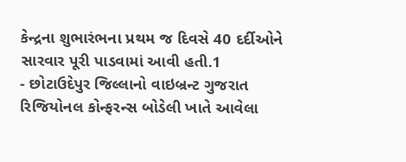કેન્દ્રના શુભારંભના પ્રથમ જ દિવસે 40 દર્દીઓને સારવાર પૂરી પાડવામાં આવી હતી.1
- છોટાઉદેપુર જિલ્લાનો વાઇબ્રન્ટ ગુજરાત રિજિયોનલ કોન્ફરન્સ બોડેલી ખાતે આવેલા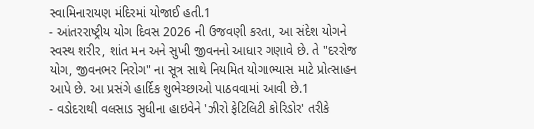સ્વામિનારાયણ મંદિરમાં યોજાઈ હતી.1
- આંતરરાષ્ટ્રીય યોગ દિવસ 2026 ની ઉજવણી કરતા, આ સંદેશ યોગને સ્વસ્થ શરીર, શાંત મન અને સુખી જીવનનો આધાર ગણાવે છે. તે "દરરોજ યોગ, જીવનભર નિરોગ" ના સૂત્ર સાથે નિયમિત યોગાભ્યાસ માટે પ્રોત્સાહન આપે છે. આ પ્રસંગે હાર્દિક શુભેચ્છાઓ પાઠવવામાં આવી છે.1
- વડોદરાથી વલસાડ સુધીના હાઇવેને 'ઝીરો ફેટિલિટી કોરિડોર' તરીકે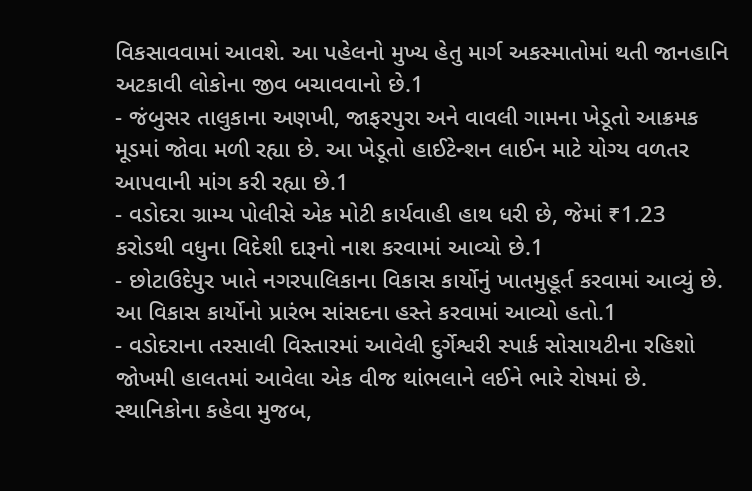વિકસાવવામાં આવશે. આ પહેલનો મુખ્ય હેતુ માર્ગ અકસ્માતોમાં થતી જાનહાનિ અટકાવી લોકોના જીવ બચાવવાનો છે.1
- જંબુસર તાલુકાના અણખી, જાફરપુરા અને વાવલી ગામના ખેડૂતો આક્રમક મૂડમાં જોવા મળી રહ્યા છે. આ ખેડૂતો હાઈટેન્શન લાઈન માટે યોગ્ય વળતર આપવાની માંગ કરી રહ્યા છે.1
- વડોદરા ગ્રામ્ય પોલીસે એક મોટી કાર્યવાહી હાથ ધરી છે, જેમાં ₹1.23 કરોડથી વધુના વિદેશી દારૂનો નાશ કરવામાં આવ્યો છે.1
- છોટાઉદેપુર ખાતે નગરપાલિકાના વિકાસ કાર્યોનું ખાતમુહૂર્ત કરવામાં આવ્યું છે. આ વિકાસ કાર્યોનો પ્રારંભ સાંસદના હસ્તે કરવામાં આવ્યો હતો.1
- વડોદરાના તરસાલી વિસ્તારમાં આવેલી દુર્ગેશ્વરી સ્પાર્ક સોસાયટીના રહિશો જોખમી હાલતમાં આવેલા એક વીજ થાંભલાને લઈને ભારે રોષમાં છે. સ્થાનિકોના કહેવા મુજબ,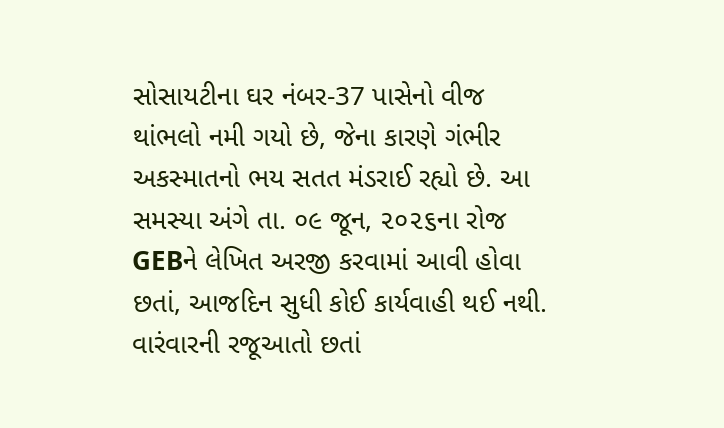સોસાયટીના ઘર નંબર-37 પાસેનો વીજ થાંભલો નમી ગયો છે, જેના કારણે ગંભીર અકસ્માતનો ભય સતત મંડરાઈ રહ્યો છે. આ સમસ્યા અંગે તા. ૦૯ જૂન, ૨૦૨૬ના રોજ GEBને લેખિત અરજી કરવામાં આવી હોવા છતાં, આજદિન સુધી કોઈ કાર્યવાહી થઈ નથી. વારંવારની રજૂઆતો છતાં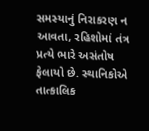સમસ્યાનું નિરાકરણ ન આવતા, રહિશોમાં તંત્ર પ્રત્યે ભારે અસંતોષ ફેલાયો છે. સ્થાનિકોએ તાત્કાલિક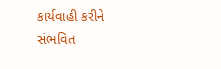કાર્યવાહી કરીને સંભવિત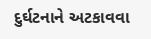દુર્ઘટનાને અટકાવવા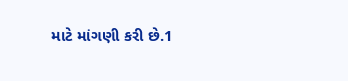માટે માંગણી કરી છે.1